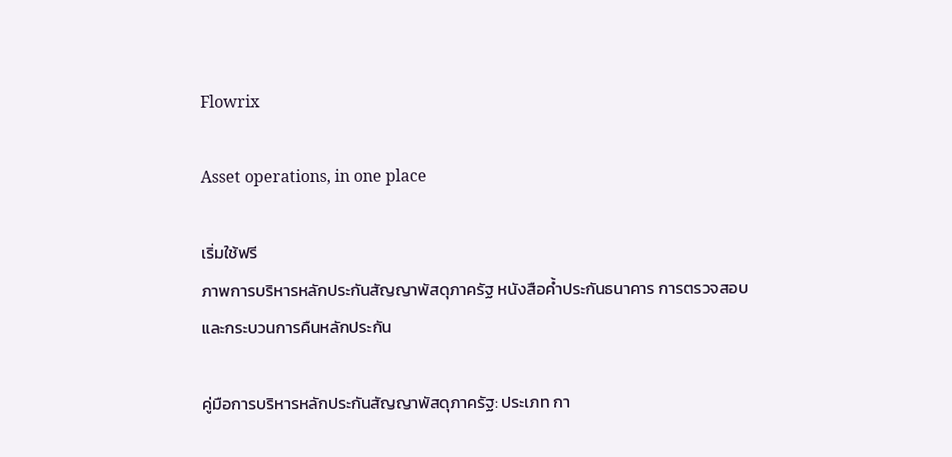Flowrix

Asset operations, in one place

เริ่มใช้ฟรี
ภาพการบริหารหลักประกันสัญญาพัสดุภาครัฐ หนังสือค้ำประกันธนาคาร การตรวจสอบ และกระบวนการคืนหลักประกัน

คู่มือการบริหารหลักประกันสัญญาพัสดุภาครัฐ: ประเภท กา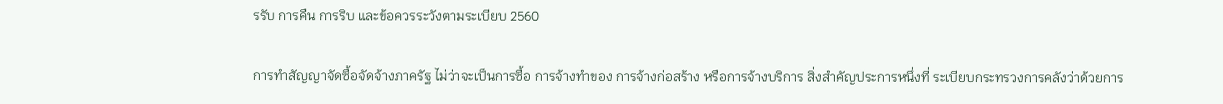รรับ การคืน การริบ และข้อควรระวังตามระเบียบ 2560

การทำสัญญาจัดซื้อจัดจ้างภาครัฐ ไม่ว่าจะเป็นการซื้อ การจ้างทำของ การจ้างก่อสร้าง หรือการจ้างบริการ สิ่งสำคัญประการหนึ่งที่ ระเบียบกระทรวงการคลังว่าด้วยการ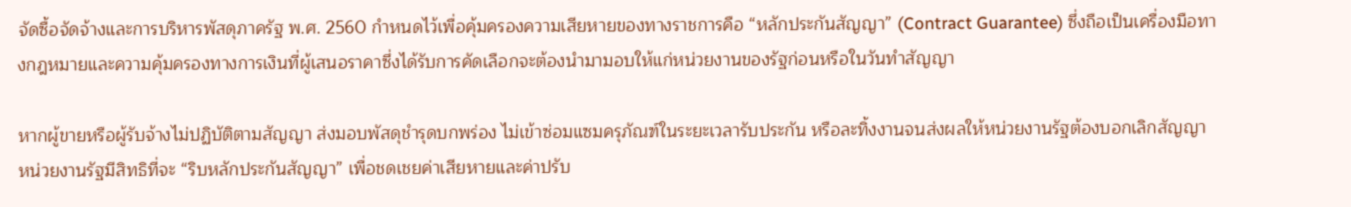จัดซื้อจัดจ้างและการบริหารพัสดุภาครัฐ พ.ศ. 2560 กำหนดไว้เพื่อคุ้มครองความเสียหายของทางราชการคือ “หลักประกันสัญญา” (Contract Guarantee) ซึ่งถือเป็นเครื่องมือทางกฎหมายและความคุ้มครองทางการเงินที่ผู้เสนอราคาซึ่งได้รับการคัดเลือกจะต้องนำมามอบให้แก่หน่วยงานของรัฐก่อนหรือในวันทำสัญญา

หากผู้ขายหรือผู้รับจ้างไม่ปฏิบัติตามสัญญา ส่งมอบพัสดุชำรุดบกพร่อง ไม่เข้าซ่อมแซมครุภัณฑ์ในระยะเวลารับประกัน หรือละทิ้งงานจนส่งผลให้หน่วยงานรัฐต้องบอกเลิกสัญญา หน่วยงานรัฐมีสิทธิที่จะ “ริบหลักประกันสัญญา” เพื่อชดเชยค่าเสียหายและค่าปรับ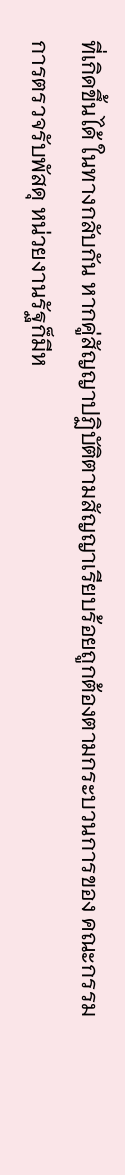ที่เกิดขึ้นได้ ในทางกลับกัน หากคู่สัญญาปฏิบัติตามสัญญาเรียบร้อยถูกต้องตามกระบวนการของ คณะกรรมการตรวจรับพัสดุ หน่วยงานรัฐก็มีห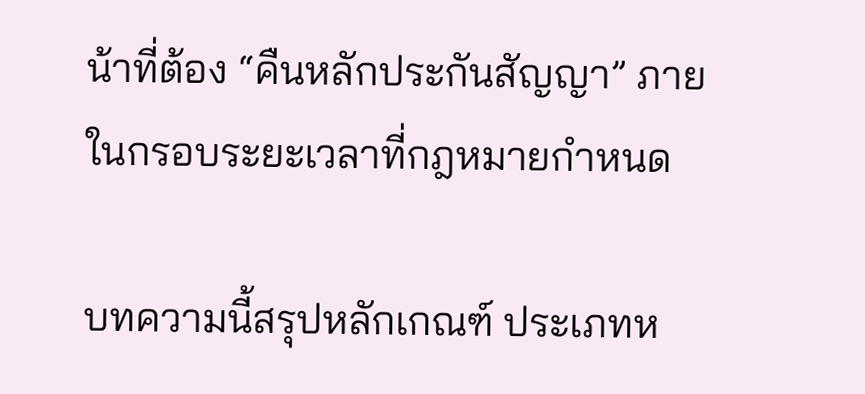น้าที่ต้อง “คืนหลักประกันสัญญา” ภายในกรอบระยะเวลาที่กฎหมายกำหนด

บทความนี้สรุปหลักเกณฑ์ ประเภทห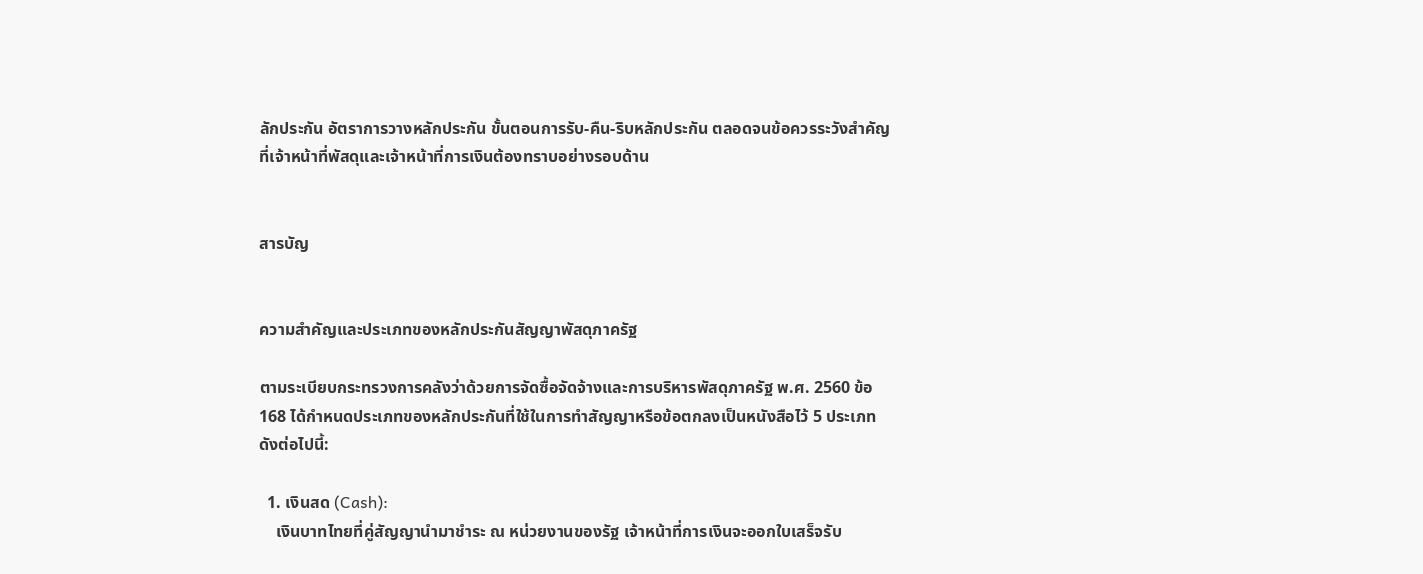ลักประกัน อัตราการวางหลักประกัน ขั้นตอนการรับ-คืน-ริบหลักประกัน ตลอดจนข้อควรระวังสำคัญที่เจ้าหน้าที่พัสดุและเจ้าหน้าที่การเงินต้องทราบอย่างรอบด้าน


สารบัญ


ความสำคัญและประเภทของหลักประกันสัญญาพัสดุภาครัฐ

ตามระเบียบกระทรวงการคลังว่าด้วยการจัดซื้อจัดจ้างและการบริหารพัสดุภาครัฐ พ.ศ. 2560 ข้อ 168 ได้กำหนดประเภทของหลักประกันที่ใช้ในการทำสัญญาหรือข้อตกลงเป็นหนังสือไว้ 5 ประเภท ดังต่อไปนี้:

  1. เงินสด (Cash):
    เงินบาทไทยที่คู่สัญญานำมาชำระ ณ หน่วยงานของรัฐ เจ้าหน้าที่การเงินจะออกใบเสร็จรับ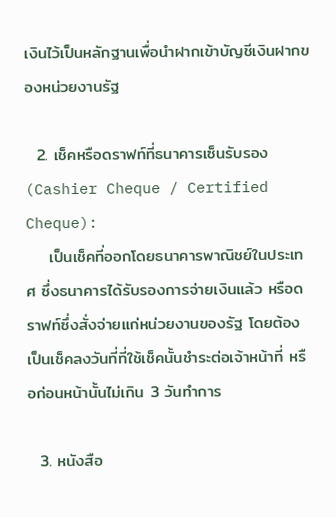เงินไว้เป็นหลักฐานเพื่อนำฝากเข้าบัญชีเงินฝากของหน่วยงานรัฐ

  2. เช็คหรือดราฟท์ที่ธนาคารเซ็นรับรอง (Cashier Cheque / Certified Cheque):
    เป็นเช็คที่ออกโดยธนาคารพาณิชย์ในประเทศ ซึ่งธนาคารได้รับรองการจ่ายเงินแล้ว หรือดราฟท์ซึ่งสั่งจ่ายแก่หน่วยงานของรัฐ โดยต้องเป็นเช็คลงวันที่ที่ใช้เช็คนั้นชำระต่อเจ้าหน้าที่ หรือก่อนหน้านั้นไม่เกิน 3 วันทำการ

  3. หนังสือ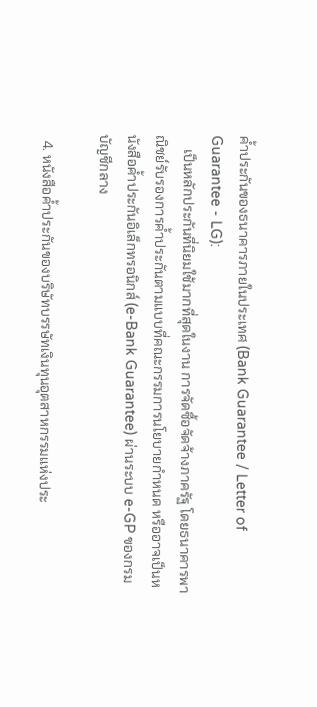ค้ำประกันของธนาคารภายในประเทศ (Bank Guarantee / Letter of Guarantee - LG):
    เป็นหลักประกันที่นิยมใช้มากที่สุดในงาน การจัดซื้อจัดจ้างภาครัฐ โดยธนาคารพาณิชย์รับรองการค้ำประกันตามแบบที่คณะกรรมการนโยบายกำหนด หรืออาจเป็นหนังสือค้ำประกันอิเล็กทรอนิกส์ (e-Bank Guarantee) ผ่านระบบ e-GP ของกรมบัญชีกลาง

  4. หนังสือค้ำประกันของบริษัทบรรษัทเงินทุนอุตสาหกรรมแห่งประ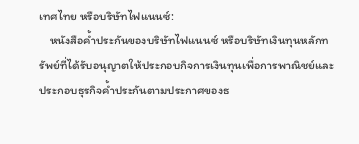เทศไทย หรือบริษัทไฟแนนซ์:
    หนังสือค้ำประกันของบริษัทไฟแนนซ์ หรือบริษัทเงินทุนหลักทรัพย์ที่ได้รับอนุญาตให้ประกอบกิจการเงินทุนเพื่อการพาณิชย์และประกอบธุรกิจค้ำประกันตามประกาศของธ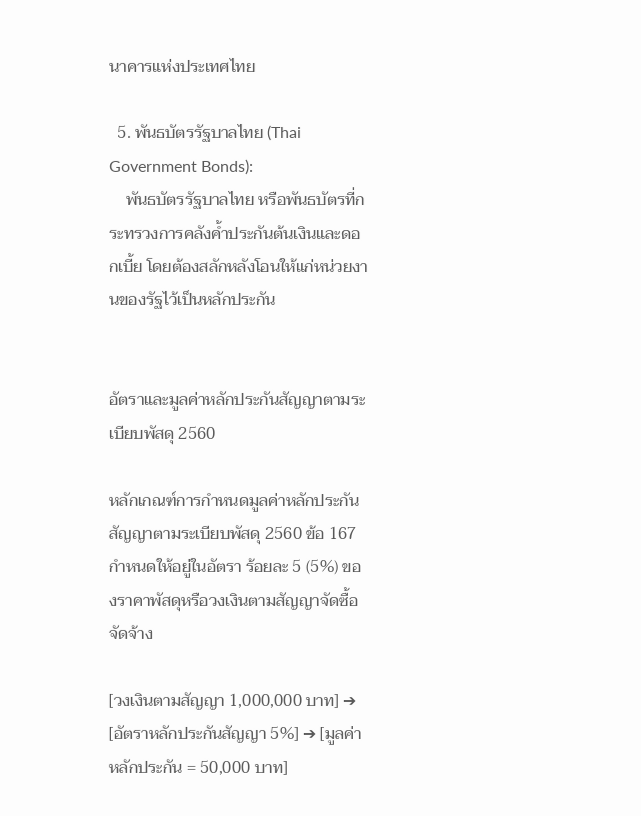นาคารแห่งประเทศไทย

  5. พันธบัตรรัฐบาลไทย (Thai Government Bonds):
    พันธบัตรรัฐบาลไทย หรือพันธบัตรที่กระทรวงการคลังค้ำประกันต้นเงินและดอกเบี้ย โดยต้องสลักหลังโอนให้แก่หน่วยงานของรัฐไว้เป็นหลักประกัน


อัตราและมูลค่าหลักประกันสัญญาตามระเบียบพัสดุ 2560

หลักเกณฑ์การกำหนดมูลค่าหลักประกันสัญญาตามระเบียบพัสดุ 2560 ข้อ 167 กำหนดให้อยู่ในอัตรา ร้อยละ 5 (5%) ของราคาพัสดุหรือวงเงินตามสัญญาจัดซื้อจัดจ้าง

[วงเงินตามสัญญา 1,000,000 บาท] ➔ [อัตราหลักประกันสัญญา 5%] ➔ [มูลค่าหลักประกัน = 50,000 บาท]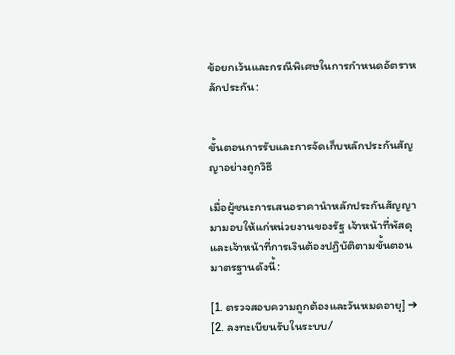ข้อยกเว้นและกรณีพิเศษในการกำหนดอัตราหลักประกัน:


ขั้นตอนการรับและการจัดเก็บหลักประกันสัญญาอย่างถูกวิธี

เมื่อผู้ชนะการเสนอราคานำหลักประกันสัญญามามอบให้แก่หน่วยงานของรัฐ เจ้าหน้าที่พัสดุและเจ้าหน้าที่การเงินต้องปฏิบัติตามขั้นตอนมาตรฐานดังนี้:

[1. ตรวจสอบความถูกต้องและวันหมดอายุ] ➔ [2. ลงทะเบียนรับในระบบ/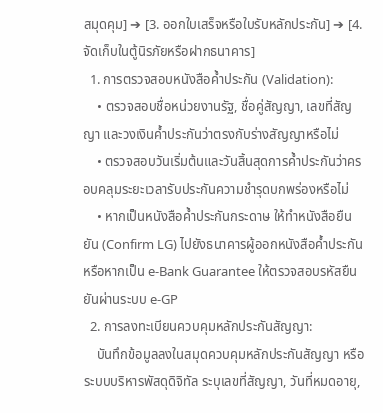สมุดคุม] ➔ [3. ออกใบเสร็จหรือใบรับหลักประกัน] ➔ [4. จัดเก็บในตู้นิรภัยหรือฝากธนาคาร]
  1. การตรวจสอบหนังสือค้ำประกัน (Validation):
    • ตรวจสอบชื่อหน่วยงานรัฐ, ชื่อคู่สัญญา, เลขที่สัญญา และวงเงินค้ำประกันว่าตรงกับร่างสัญญาหรือไม่
    • ตรวจสอบวันเริ่มต้นและวันสิ้นสุดการค้ำประกันว่าครอบคลุมระยะเวลารับประกันความชำรุดบกพร่องหรือไม่
    • หากเป็นหนังสือค้ำประกันกระดาษ ให้ทำหนังสือยืนยัน (Confirm LG) ไปยังธนาคารผู้ออกหนังสือค้ำประกัน หรือหากเป็น e-Bank Guarantee ให้ตรวจสอบรหัสยืนยันผ่านระบบ e-GP
  2. การลงทะเบียนควบคุมหลักประกันสัญญา:
    บันทึกข้อมูลลงในสมุดควบคุมหลักประกันสัญญา หรือ ระบบบริหารพัสดุดิจิทัล ระบุเลขที่สัญญา, วันที่หมดอายุ,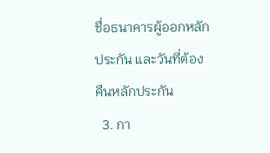ชื่อธนาคารผู้ออกหลักประกัน และวันที่ต้องคืนหลักประกัน
  3. กา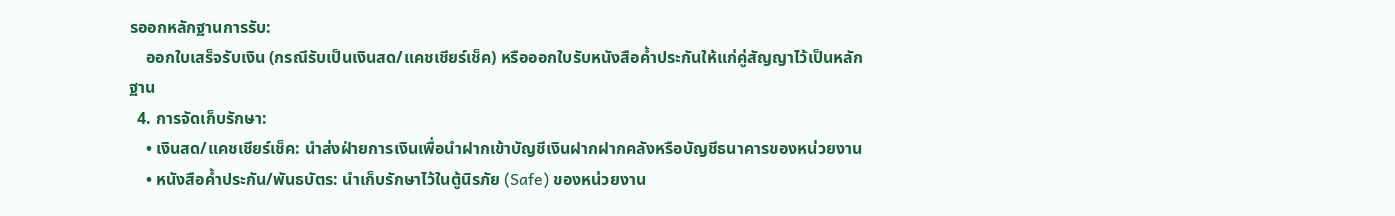รออกหลักฐานการรับ:
    ออกใบเสร็จรับเงิน (กรณีรับเป็นเงินสด/แคชเชียร์เช็ค) หรือออกใบรับหนังสือค้ำประกันให้แก่คู่สัญญาไว้เป็นหลักฐาน
  4. การจัดเก็บรักษา:
    • เงินสด/แคชเชียร์เช็ค: นำส่งฝ่ายการเงินเพื่อนำฝากเข้าบัญชีเงินฝากฝากคลังหรือบัญชีธนาคารของหน่วยงาน
    • หนังสือค้ำประกัน/พันธบัตร: นำเก็บรักษาไว้ในตู้นิรภัย (Safe) ของหน่วยงาน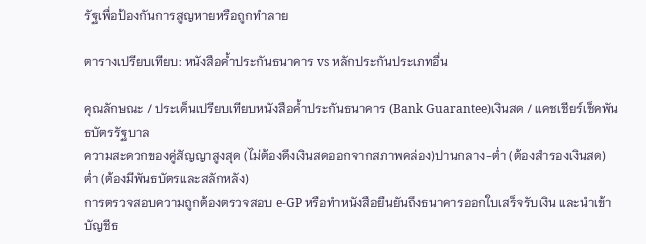รัฐเพื่อป้องกันการสูญหายหรือถูกทำลาย

ตารางเปรียบเทียบ: หนังสือค้ำประกันธนาคาร vs หลักประกันประเภทอื่น

คุณลักษณะ / ประเด็นเปรียบเทียบหนังสือค้ำประกันธนาคาร (Bank Guarantee)เงินสด / แคชเชียร์เช็คพันธบัตรรัฐบาล
ความสะดวกของคู่สัญญาสูงสุด (ไม่ต้องดึงเงินสดออกจากสภาพคล่อง)ปานกลาง-ต่ำ (ต้องสำรองเงินสด)ต่ำ (ต้องมีพันธบัตรและสลักหลัง)
การตรวจสอบความถูกต้องตรวจสอบ e-GP หรือทำหนังสือยืนยันถึงธนาคารออกใบเสร็จรับเงิน และนำเข้าบัญชีธ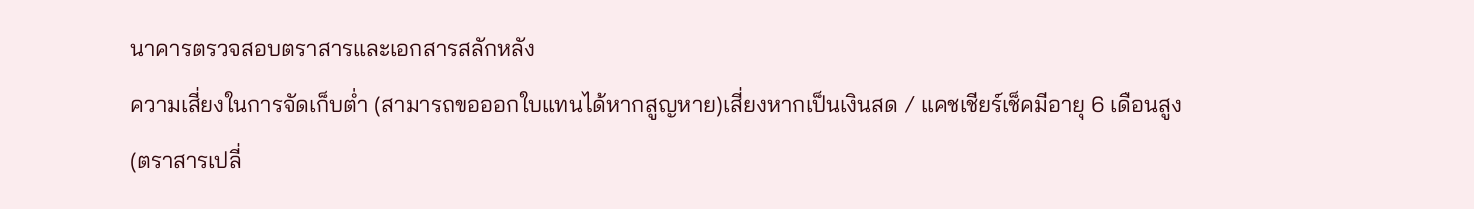นาคารตรวจสอบตราสารและเอกสารสลักหลัง
ความเสี่ยงในการจัดเก็บต่ำ (สามารถขอออกใบแทนได้หากสูญหาย)เสี่ยงหากเป็นเงินสด / แคชเชียร์เช็คมีอายุ 6 เดือนสูง (ตราสารเปลี่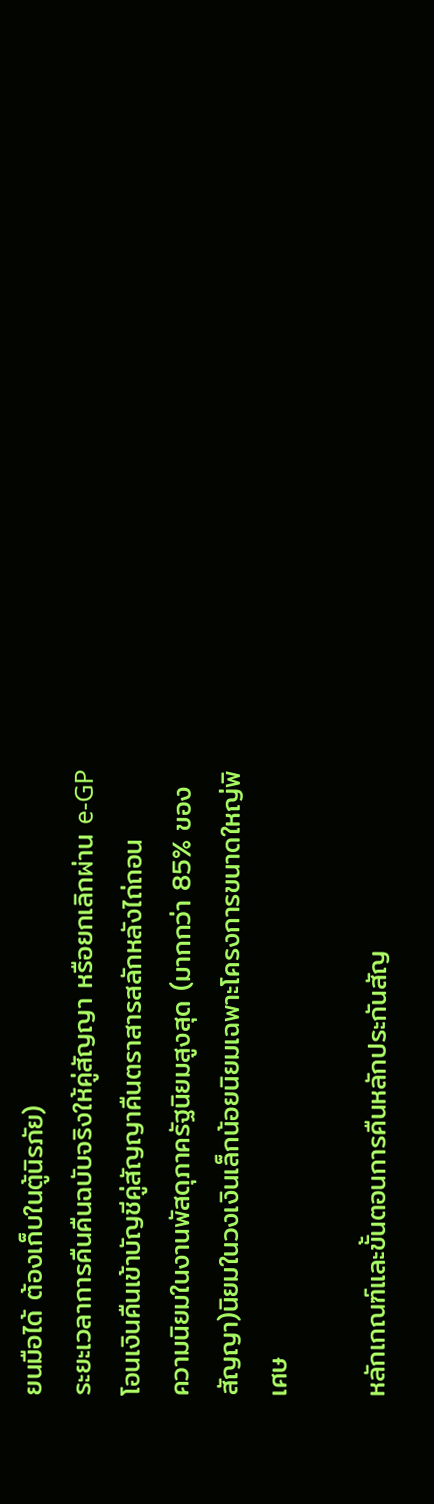ยนมือได้ ต้องเก็บในตู้นิรภัย)
ระยะเวลาการคืนคืนฉบับจริงให้คู่สัญญา หรือยกเลิกผ่าน e-GPโอนเงินคืนเข้าบัญชีคู่สัญญาคืนตราสารสลักหลังไถ่ถอน
ความนิยมในงานพัสดุภาครัฐนิยมสูงสุด (มากกว่า 85% ของสัญญา)นิยมในวงเงินเล็กน้อยนิยมเฉพาะโครงการขนาดใหญ่พิเศษ

หลักเกณฑ์และขั้นตอนการคืนหลักประกันสัญ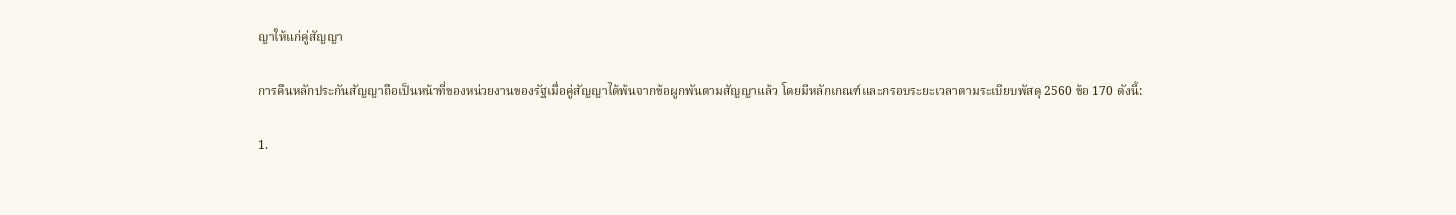ญาให้แก่คู่สัญญา

การคืนหลักประกันสัญญาถือเป็นหน้าที่ของหน่วยงานของรัฐเมื่อคู่สัญญาได้พ้นจากข้อผูกพันตามสัญญาแล้ว โดยมีหลักเกณฑ์และกรอบระยะเวลาตามระเบียบพัสดุ 2560 ข้อ 170 ดังนี้:

1.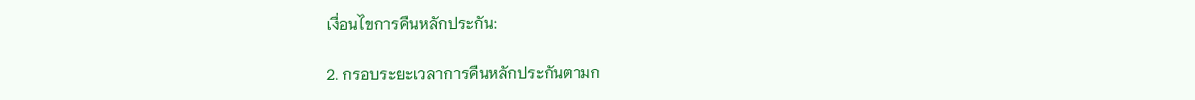เงื่อนไขการคืนหลักประกัน:

2. กรอบระยะเวลาการคืนหลักประกันตามก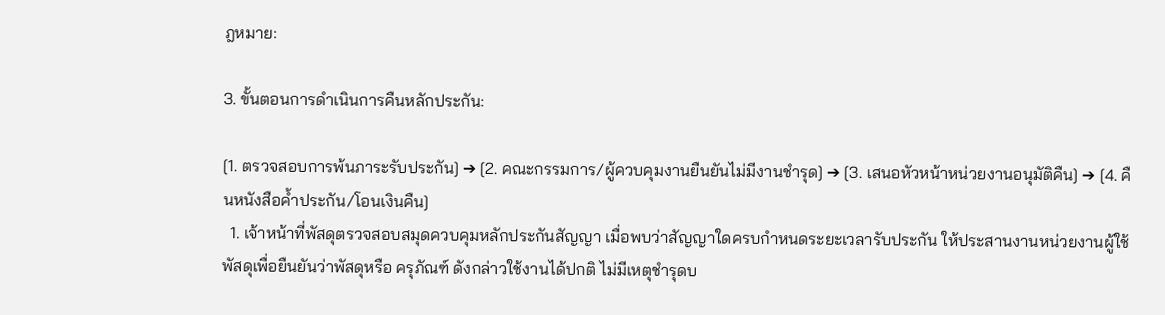ฎหมาย:

3. ขั้นตอนการดำเนินการคืนหลักประกัน:

[1. ตรวจสอบการพ้นภาระรับประกัน] ➔ [2. คณะกรรมการ/ผู้ควบคุมงานยืนยันไม่มีงานชำรุด] ➔ [3. เสนอหัวหน้าหน่วยงานอนุมัติคืน] ➔ [4. คืนหนังสือค้ำประกัน/โอนเงินคืน]
  1. เจ้าหน้าที่พัสดุตรวจสอบสมุดควบคุมหลักประกันสัญญา เมื่อพบว่าสัญญาใดครบกำหนดระยะเวลารับประกัน ให้ประสานงานหน่วยงานผู้ใช้พัสดุเพื่อยืนยันว่าพัสดุหรือ ครุภัณฑ์ ดังกล่าวใช้งานได้ปกติ ไม่มีเหตุชำรุดบ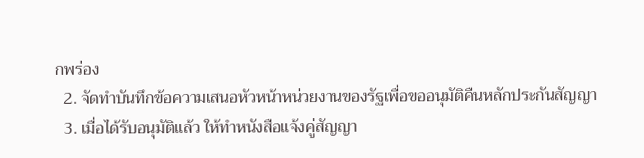กพร่อง
  2. จัดทำบันทึกข้อความเสนอหัวหน้าหน่วยงานของรัฐเพื่อขออนุมัติคืนหลักประกันสัญญา
  3. เมื่อได้รับอนุมัติแล้ว ให้ทำหนังสือแจ้งคู่สัญญา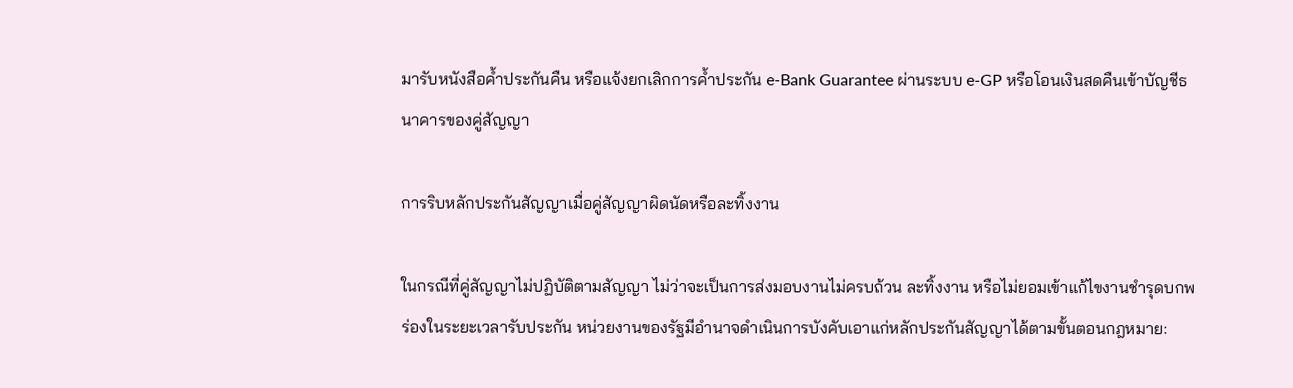มารับหนังสือค้ำประกันคืน หรือแจ้งยกเลิกการค้ำประกัน e-Bank Guarantee ผ่านระบบ e-GP หรือโอนเงินสดคืนเข้าบัญชีธนาคารของคู่สัญญา

การริบหลักประกันสัญญาเมื่อคู่สัญญาผิดนัดหรือละทิ้งงาน

ในกรณีที่คู่สัญญาไม่ปฏิบัติตามสัญญา ไม่ว่าจะเป็นการส่งมอบงานไม่ครบถ้วน ละทิ้งงาน หรือไม่ยอมเข้าแก้ไขงานชำรุดบกพร่องในระยะเวลารับประกัน หน่วยงานของรัฐมีอำนาจดำเนินการบังคับเอาแก่หลักประกันสัญญาได้ตามขั้นตอนกฎหมาย: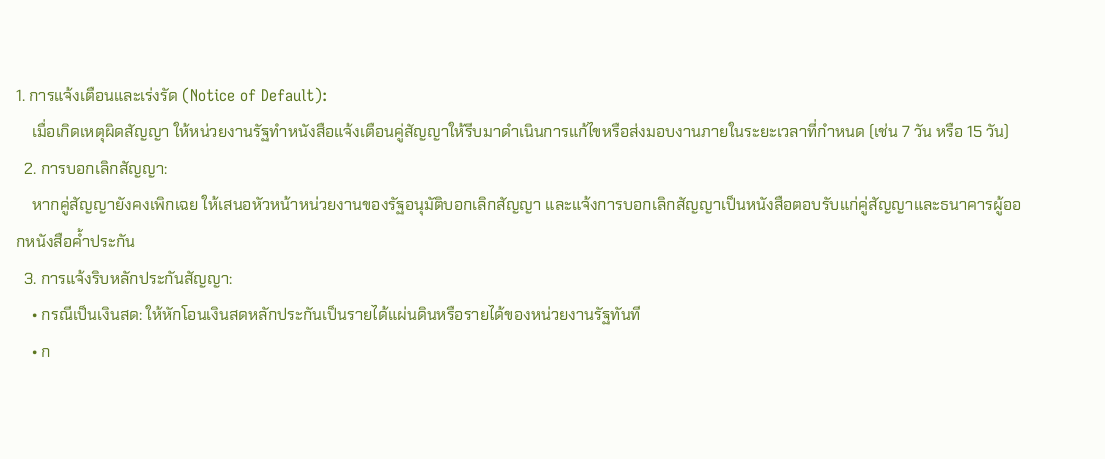1. การแจ้งเตือนและเร่งรัด (Notice of Default):
    เมื่อเกิดเหตุผิดสัญญา ให้หน่วยงานรัฐทำหนังสือแจ้งเตือนคู่สัญญาให้รีบมาดำเนินการแก้ไขหรือส่งมอบงานภายในระยะเวลาที่กำหนด (เช่น 7 วัน หรือ 15 วัน)
  2. การบอกเลิกสัญญา:
    หากคู่สัญญายังคงเพิกเฉย ให้เสนอหัวหน้าหน่วยงานของรัฐอนุมัติบอกเลิกสัญญา และแจ้งการบอกเลิกสัญญาเป็นหนังสือตอบรับแก่คู่สัญญาและธนาคารผู้ออกหนังสือค้ำประกัน
  3. การแจ้งริบหลักประกันสัญญา:
    • กรณีเป็นเงินสด: ให้หักโอนเงินสดหลักประกันเป็นรายได้แผ่นดินหรือรายได้ของหน่วยงานรัฐทันที
    • ก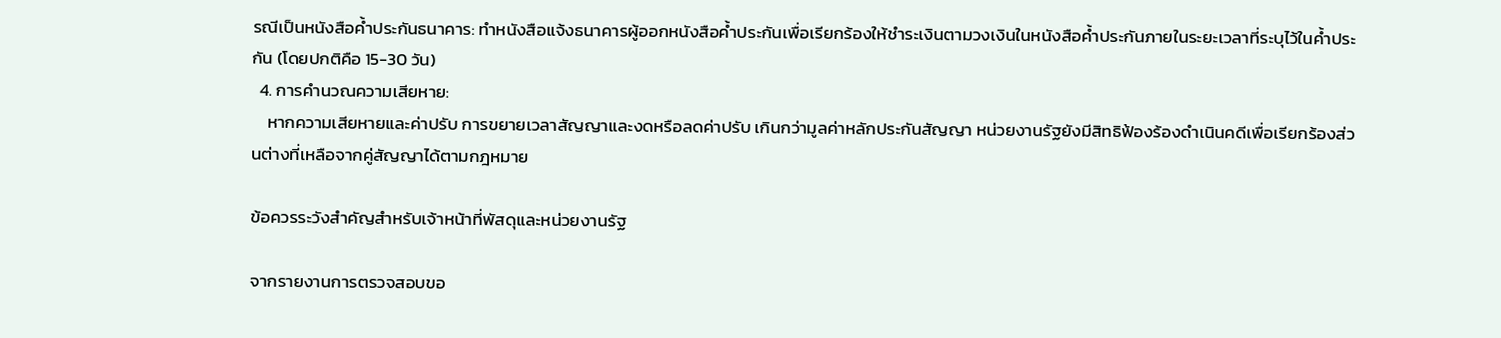รณีเป็นหนังสือค้ำประกันธนาคาร: ทำหนังสือแจ้งธนาคารผู้ออกหนังสือค้ำประกันเพื่อเรียกร้องให้ชำระเงินตามวงเงินในหนังสือค้ำประกันภายในระยะเวลาที่ระบุไว้ในค้ำประกัน (โดยปกติคือ 15-30 วัน)
  4. การคำนวณความเสียหาย:
    หากความเสียหายและค่าปรับ การขยายเวลาสัญญาและงดหรือลดค่าปรับ เกินกว่ามูลค่าหลักประกันสัญญา หน่วยงานรัฐยังมีสิทธิฟ้องร้องดำเนินคดีเพื่อเรียกร้องส่วนต่างที่เหลือจากคู่สัญญาได้ตามกฎหมาย

ข้อควรระวังสำคัญสำหรับเจ้าหน้าที่พัสดุและหน่วยงานรัฐ

จากรายงานการตรวจสอบขอ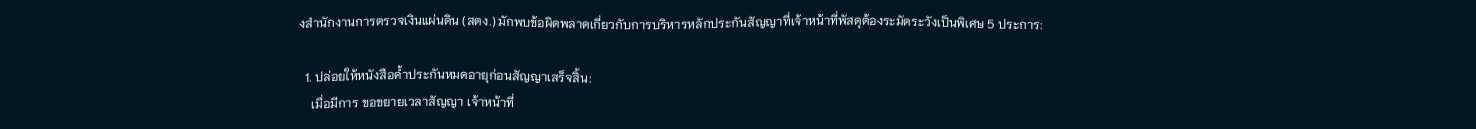งสำนักงานการตรวจเงินแผ่นดิน (สตง.) มักพบข้อผิดพลาดเกี่ยวกับการบริหารหลักประกันสัญญาที่เจ้าหน้าที่พัสดุต้องระมัดระวังเป็นพิเศษ 5 ประการ:

  1. ปล่อยให้หนังสือค้ำประกันหมดอายุก่อนสัญญาเสร็จสิ้น:
    เมื่อมีการ ขอขยายเวลาสัญญา เจ้าหน้าที่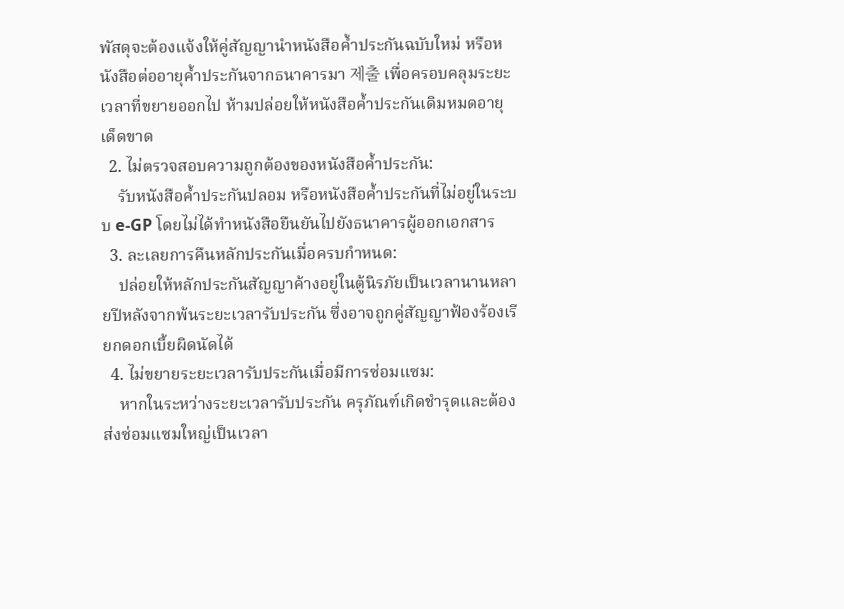พัสดุจะต้องแจ้งให้คู่สัญญานำหนังสือค้ำประกันฉบับใหม่ หรือหนังสือต่ออายุค้ำประกันจากธนาคารมา 제출 เพื่อครอบคลุมระยะเวลาที่ขยายออกไป ห้ามปล่อยให้หนังสือค้ำประกันเดิมหมดอายุเด็ดขาด
  2. ไม่ตรวจสอบความถูกต้องของหนังสือค้ำประกัน:
    รับหนังสือค้ำประกันปลอม หรือหนังสือค้ำประกันที่ไม่อยู่ในระบบ e-GP โดยไม่ได้ทำหนังสือยืนยันไปยังธนาคารผู้ออกเอกสาร
  3. ละเลยการคืนหลักประกันเมื่อครบกำหนด:
    ปล่อยให้หลักประกันสัญญาค้างอยู่ในตู้นิรภัยเป็นเวลานานหลายปีหลังจากพ้นระยะเวลารับประกัน ซึ่งอาจถูกคู่สัญญาฟ้องร้องเรียกดอกเบี้ยผิดนัดได้
  4. ไม่ขยายระยะเวลารับประกันเมื่อมีการซ่อมแซม:
    หากในระหว่างระยะเวลารับประกัน ครุภัณฑ์เกิดชำรุดและต้องส่งซ่อมแซมใหญ่เป็นเวลา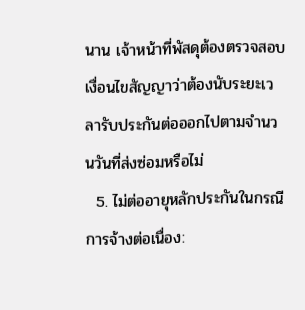นาน เจ้าหน้าที่พัสดุต้องตรวจสอบเงื่อนไขสัญญาว่าต้องนับระยะเวลารับประกันต่อออกไปตามจำนวนวันที่ส่งซ่อมหรือไม่
  5. ไม่ต่ออายุหลักประกันในกรณีการจ้างต่อเนื่อง: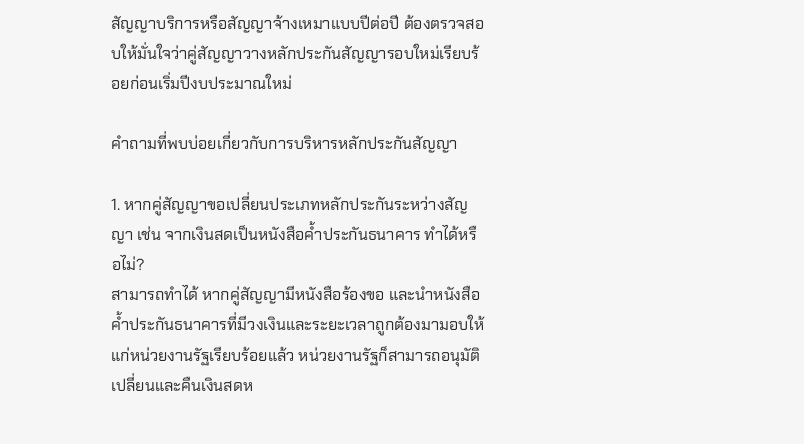สัญญาบริการหรือสัญญาจ้างเหมาแบบปีต่อปี ต้องตรวจสอบให้มั่นใจว่าคู่สัญญาวางหลักประกันสัญญารอบใหม่เรียบร้อยก่อนเริ่มปีงบประมาณใหม่

คำถามที่พบบ่อยเกี่ยวกับการบริหารหลักประกันสัญญา

1. หากคู่สัญญาขอเปลี่ยนประเภทหลักประกันระหว่างสัญญา เช่น จากเงินสดเป็นหนังสือค้ำประกันธนาคาร ทำได้หรือไม่?
สามารถทำได้ หากคู่สัญญามีหนังสือร้องขอ และนำหนังสือค้ำประกันธนาคารที่มีวงเงินและระยะเวลาถูกต้องมามอบให้แก่หน่วยงานรัฐเรียบร้อยแล้ว หน่วยงานรัฐก็สามารถอนุมัติเปลี่ยนและคืนเงินสดห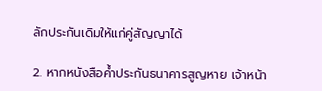ลักประกันเดิมให้แก่คู่สัญญาได้

2. หากหนังสือค้ำประกันธนาคารสูญหาย เจ้าหน้า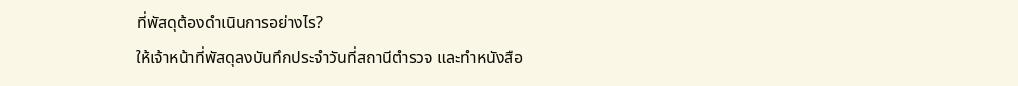ที่พัสดุต้องดำเนินการอย่างไร?
ให้เจ้าหน้าที่พัสดุลงบันทึกประจำวันที่สถานีตำรวจ และทำหนังสือ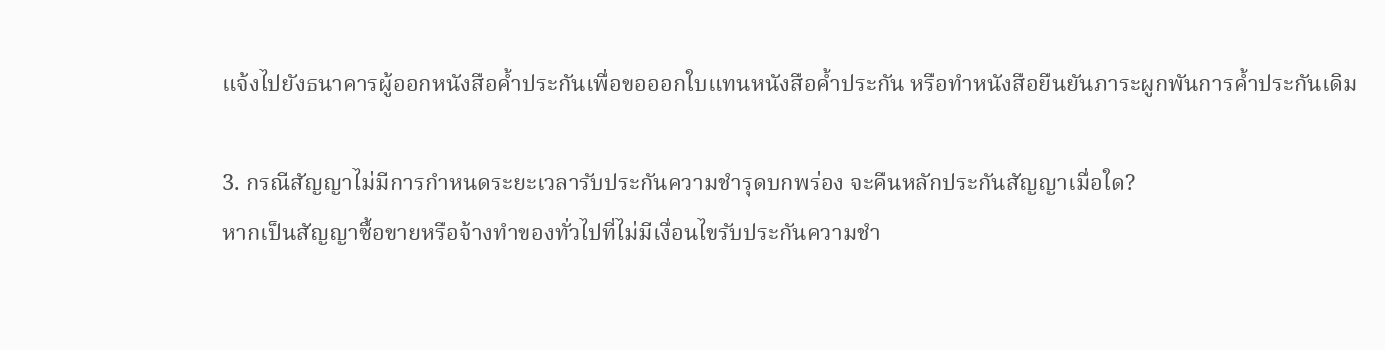แจ้งไปยังธนาคารผู้ออกหนังสือค้ำประกันเพื่อขอออกใบแทนหนังสือค้ำประกัน หรือทำหนังสือยืนยันภาระผูกพันการค้ำประกันเดิม

3. กรณีสัญญาไม่มีการกำหนดระยะเวลารับประกันความชำรุดบกพร่อง จะคืนหลักประกันสัญญาเมื่อใด?
หากเป็นสัญญาซื้อขายหรือจ้างทำของทั่วไปที่ไม่มีเงื่อนไขรับประกันความชำ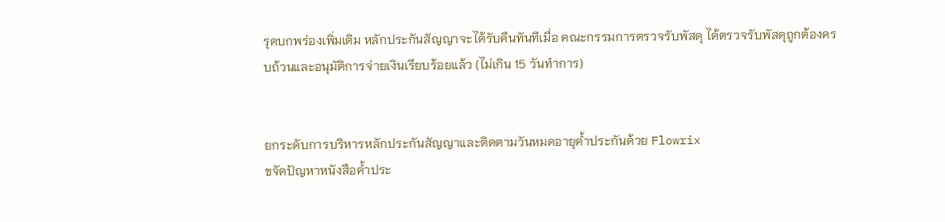รุดบกพร่องเพิ่มเติม หลักประกันสัญญาจะได้รับคืนทันทีเมื่อ คณะกรรมการตรวจรับพัสดุ ได้ตรวจรับพัสดุถูกต้องครบถ้วนและอนุมัติการจ่ายเงินเรียบร้อยแล้ว (ไม่เกิน 15 วันทำการ)


ยกระดับการบริหารหลักประกันสัญญาและติดตามวันหมดอายุค้ำประกันด้วย Flowrix
ขจัดปัญหาหนังสือค้ำประ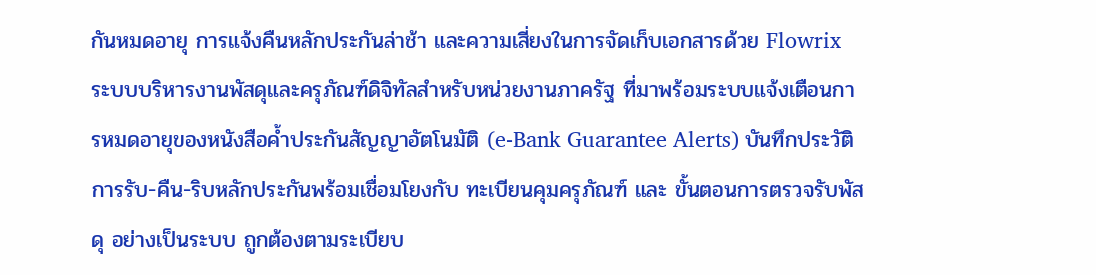กันหมดอายุ การแจ้งคืนหลักประกันล่าช้า และความเสี่ยงในการจัดเก็บเอกสารด้วย Flowrix ระบบบริหารงานพัสดุและครุภัณฑ์ดิจิทัลสำหรับหน่วยงานภาครัฐ ที่มาพร้อมระบบแจ้งเตือนการหมดอายุของหนังสือค้ำประกันสัญญาอัตโนมัติ (e-Bank Guarantee Alerts) บันทึกประวัติการรับ-คืน-ริบหลักประกันพร้อมเชื่อมโยงกับ ทะเบียนคุมครุภัณฑ์ และ ขั้นตอนการตรวจรับพัสดุ อย่างเป็นระบบ ถูกต้องตามระเบียบ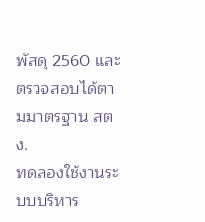พัสดุ 2560 และตรวจสอบได้ตามมาตรฐาน สตง.
ทดลองใช้งานระบบบริหาร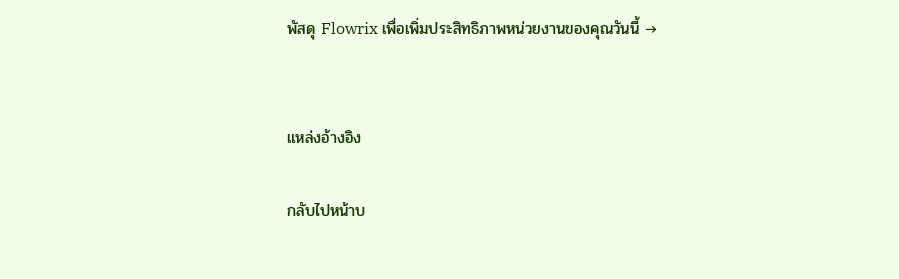พัสดุ Flowrix เพื่อเพิ่มประสิทธิภาพหน่วยงานของคุณวันนี้ →


แหล่งอ้างอิง

กลับไปหน้าบ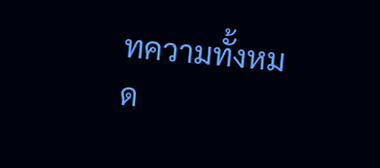ทความทั้งหมด